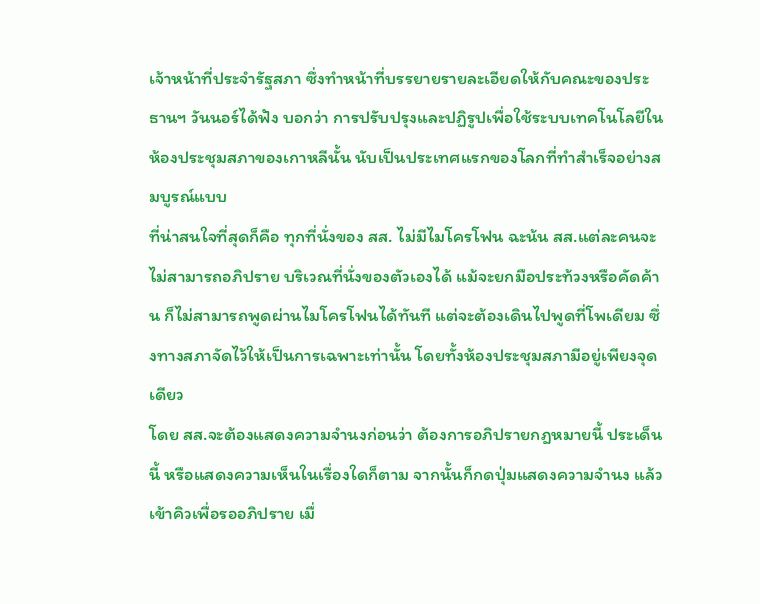เจ้าหน้าที่ประจำรัฐสภา ซึ่งทำหน้าที่บรรยายรายละเอียดให้กับคณะของประธานฯ วันนอร์ได้ฟัง บอกว่า การปรับปรุงและปฏิรูปเพื่อใช้ระบบเทคโนโลยีในห้องประชุมสภาของเกาหลีนั้น นับเป็นประเทศแรกของโลกที่ทำสำเร็จอย่างสมบูรณ์แบบ
ที่น่าสนใจที่สุดก็คือ ทุกที่นั่งของ สส. ไม่มีไมโครโฟน ฉะน้น สส.แต่ละคนจะไม่สามารถอภิปราย บริเวณที่นั่งของตัวเองได้ แม้จะยกมือประท้วงหรือคัดค้าน ก็ไม่สามารถพูดผ่านไมโครโฟนได้ทันที แต่จะต้องเดินไปพูดที่โพเดียม ซึ่งทางสภาจัดไว้ให้เป็นการเฉพาะเท่านั้น โดยทั้งห้องประชุมสภามีอยู่เพียงจุดเดียว
โดย สส.จะต้องแสดงความจำนงก่อนว่า ต้องการอภิปรายกฎหมายนี้ ประเด็นนี้ หรือแสดงความเห็นในเรื่องใดก็ตาม จากนั้นก็กดปุ่มแสดงความจำนง แล้วเข้าคิวเพื่อรออภิปราย เมื่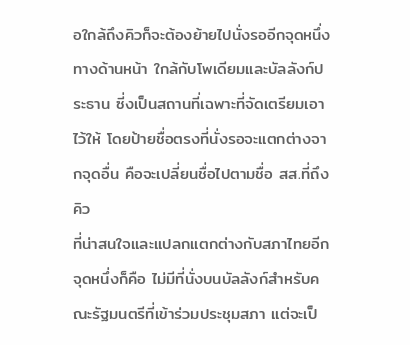อใกล้ถึงคิวก็จะต้องย้ายไปนั่งรออีกจุดหนึ่งทางด้านหน้า ใกล้กับโพเดียมและบัลลังก์ประธาน ซี่งเป็นสถานที่เฉพาะที่จัดเตรียมเอาไว้ให้ โดยป้ายชื่อตรงที่นั่งรอจะแตกต่างจากจุดอื่น คือจะเปลี่ยนชื่อไปตามชื่อ สส.ที่ถึงคิว
ที่น่าสนใจและแปลกแตกต่างกับสภาไทยอีกจุดหนึ่งก็คือ ไม่มีที่นั่งบนบัลลังก์สำหรับคณะรัฐมนตรีที่เข้าร่วมประชุมสภา แต่จะเป็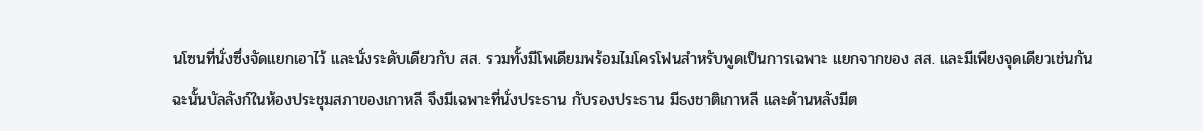นโซนที่นั่งซึ่งจัดแยกเอาไว้ และนั่งระดับเดียวกับ สส. รวมทั้งมีโพเดียมพร้อมไมโครโฟนสำหรับพูดเป็นการเฉพาะ แยกจากของ สส. และมีเพียงจุดเดียวเช่นกัน
ฉะนั้นบัลลังก์ในห้องประชุมสภาของเกาหลี จึงมีเฉพาะที่นั่งประธาน กับรองประธาน มีธงชาติเกาหลี และด้านหลังมีต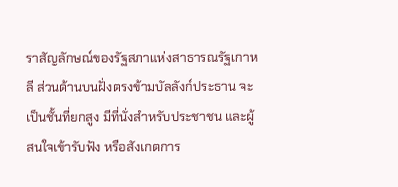ราสัญลักษณ์ของรัฐสภาแห่งสาธารณรัฐเกาหลี ส่วนด้านบนฝั่งตรงข้ามบัลลังก์ประธาน จะเป็นชั้นที่ยกสูง มีที่นั่งสำหรับประชาชน และผู้สนใจเข้ารับฟัง หรือสังเกตการ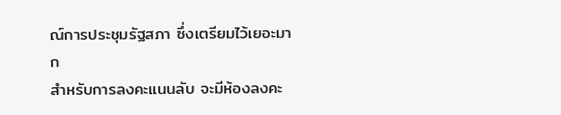ณ์การประชุมรัฐสภา ซึ่งเตรียมไว้เยอะมาก
สำหรับการลงคะแนนลับ จะมีห้องลงคะ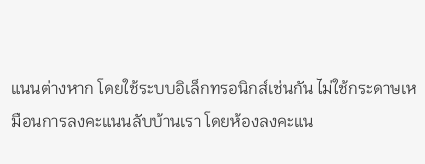แนนต่างหาก โดยใช้ระบบอิเล็กทรอนิกส์เช่นกัน ไม่ใช้กระดาษเหมือนการลงคะแนนลับบ้านเรา โดยห้องลงคะแน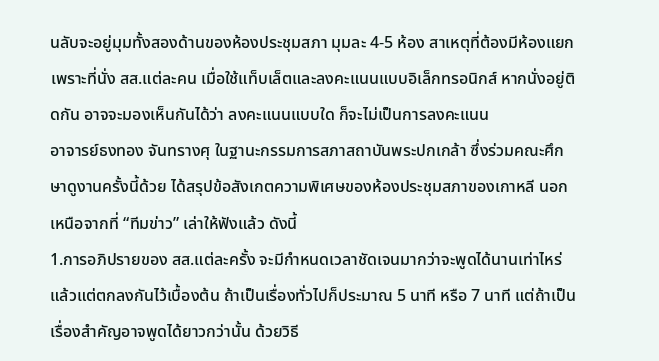นลับจะอยู่มุมทั้งสองด้านของห้องประชุมสภา มุมละ 4-5 ห้อง สาเหตุที่ต้องมีห้องแยก เพราะที่นั่ง สส.แต่ละคน เมื่อใช้แท็บเล็ตและลงคะแนนแบบอิเล็กทรอนิกส์ หากนั่งอยู่ติดกัน อาจจะมองเห็นกันได้ว่า ลงคะแนนแบบใด ก็จะไม่เป็นการลงคะแนน
อาจารย์ธงทอง จันทรางศุ ในฐานะกรรมการสภาสถาบันพระปกเกล้า ซึ่งร่วมคณะศึกษาดูงานครั้งนี้ด้วย ได้สรุปข้อสังเกตความพิเศษของห้องประชุมสภาของเกาหลี นอกเหนือจากที่ “ทีมข่าว” เล่าให้ฟังแล้ว ดังนี้
1.การอภิปรายของ สส.แต่ละครั้ง จะมีกำหนดเวลาชัดเจนมากว่าจะพูดได้นานเท่าไหร่ แล้วแต่ตกลงกันไว้เบื้องต้น ถ้าเป็นเรื่องทั่วไปก็ประมาณ 5 นาที หรือ 7 นาที แต่ถ้าเป็นเรื่องสำคัญอาจพูดได้ยาวกว่านั้น ด้วยวิธี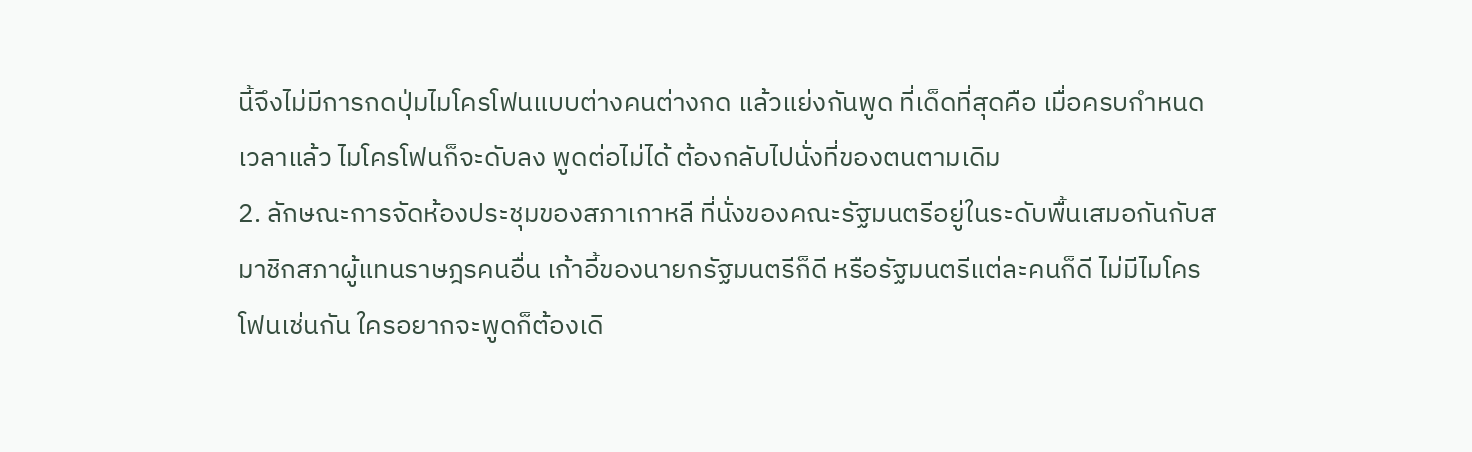นี้จึงไม่มีการกดปุ่มไมโครโฟนแบบต่างคนต่างกด แล้วแย่งกันพูด ที่เด็ดที่สุดคือ เมื่อครบกำหนดเวลาแล้ว ไมโครโฟนก็จะดับลง พูดต่อไม่ได้ ต้องกลับไปนั่งที่ของตนตามเดิม
2. ลักษณะการจัดห้องประชุมของสภาเกาหลี ที่นั่งของคณะรัฐมนตรีอยู่ในระดับพื้นเสมอกันกับสมาชิกสภาผู้แทนราษฎรคนอื่น เก้าอี้ของนายกรัฐมนตรีก็ดี หรือรัฐมนตรีแต่ละคนก็ดี ไม่มีไมโครโฟนเช่นกัน ใครอยากจะพูดก็ต้องเดิ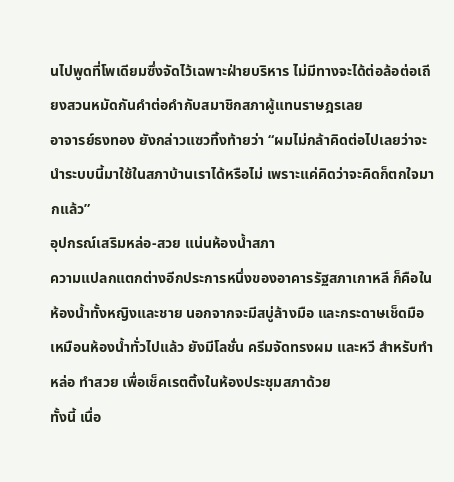นไปพูดที่โพเดียมซึ่งจัดไว้เฉพาะฝ่ายบริหาร ไม่มีทางจะได้ต่อล้อต่อเถียงสวนหมัดกันคำต่อคำกับสมาชิกสภาผู้แทนราษฎรเลย
อาจารย์ธงทอง ยังกล่าวแซวทิ้งท้ายว่า “ผมไม่กล้าคิดต่อไปเลยว่าจะนำระบบนี้มาใช้ในสภาบ้านเราได้หรือไม่ เพราะแค่คิดว่าจะคิดก็ตกใจมากแล้ว”
อุปกรณ์เสริมหล่อ-สวย แน่นห้องน้ำสภา
ความแปลกแตกต่างอีกประการหนึ่งของอาคารรัฐสภาเกาหลี ก็คือในห้องน้ำทั้งหญิงและชาย นอกจากจะมีสบู่ล้างมือ และกระดาษเช็ดมือเหมือนห้องน้ำทั่วไปแล้ว ยังมีโลชั่น ครีมจัดทรงผม และหวี สำหรับทำหล่อ ทำสวย เพื่อเช็คเรตติ้งในห้องประชุมสภาด้วย
ทั้งนี้ เนื่อ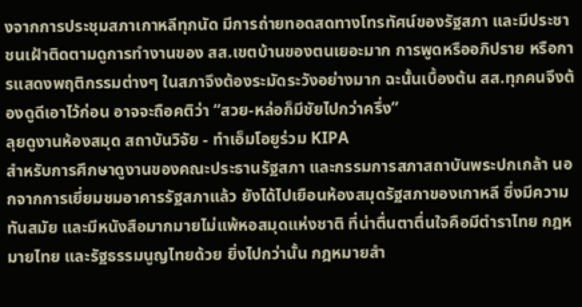งจากการประชุมสภาเกาหลีทุกนัด มีการถ่ายทอดสดทางโทรทัศน์ของรัฐสภา และมีประชาชนเฝ้าติดตามดูการทำงานของ สส.เขตบ้านของตนเยอะมาก การพูดหรืออภิปราย หรือการแสดงพฤติกรรมต่างๆ ในสภาจึงต้องระมัดระวังอย่างมาก ฉะนั้นเบื้องต้น สส.ทุกคนจึงต้องดูดีเอาไว้ก่อน อาจจะถือคติว่า “สวย-หล่อก็มีชัยไปกว่าครึ่ง”
ลุยดูงานห้องสมุด สถาบันวิจัย - ทำเอ็มโอยูร่วม KIPA
สำหรับการศึกษาดูงานของคณะประธานรัฐสภา และกรรมการสภาสถาบันพระปกเกล้า นอกจากการเยี่ยมชมอาคารรัฐสภาแล้ว ยังได้ไปเยือนห้องสมุดรัฐสภาของเกาหลี ซึ่งมีความทันสมัย และมีหนังสือมากมายไม่แพ้หอสมุดแห่งชาติ ที่น่าตื่นตาตื่นใจคือมีตำราไทย กฎหมายไทย และรัฐธรรมนูญไทยด้วย ยิ่งไปกว่านั้น กฎหมายสำ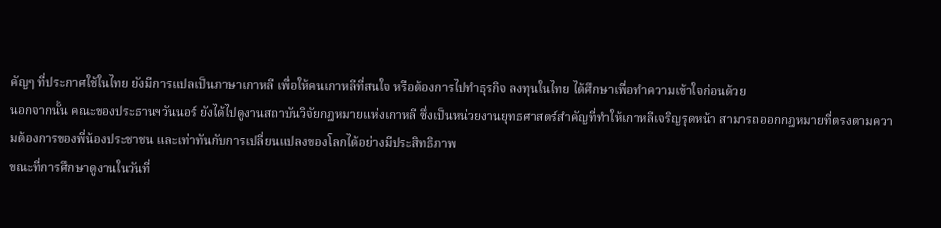คัญๆ ที่ประกาศใช้ในไทย ยังมีการแปลเป็นภาษาเกาหลี เพื่อให้คนเกาหลีที่สนใจ หรือต้องการไปทำธุรกิจ ลงทุนในไทย ได้ศึกษาเพื่อทำความเข้าใจก่อนด้วย
นอกจากนั้น คณะของประธานฯวันนอร์ ยังได้ไปดูงานสถาบันวิจัยกฎหมายแห่งเกาหลี ซึ่งเป็นหน่วยงานยุทธศาสตร์สำคัญที่ทำให้เกาหลีเจริญรุดหน้า สามารถออกกฎหมายที่ตรงตามความต้องการของพี่น้องประชาชน และเท่าทันกับการเปลี่ยนแปลงของโลกได้อย่างมีประสิทธิภาพ
ขณะที่การศึกษาดูงานในวันที่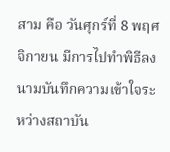สาม คือ วันศุกร์ที่ 8 พฤศจิกายน มีการไปทำพิธีลงนามบันทึกความเข้าใจระหว่างสถาบัน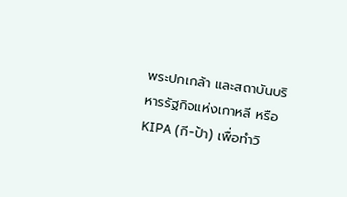พระปกเกล้า และสถาบันบริหารรัฐกิจแห่งเกาหลี หรือ KIPA (กี-ป้า) เพื่อทำวิ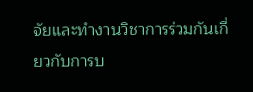จัยและทำงานวิชาการร่วมกันเกี่ยวกับการบ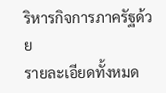ริหารกิจการภาครัฐด้วย
รายละเอียดทั้งหมด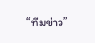“ทีมข่าว”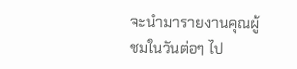จะนำมารายงานคุณผู้ชมในวันต่อๆ ไป